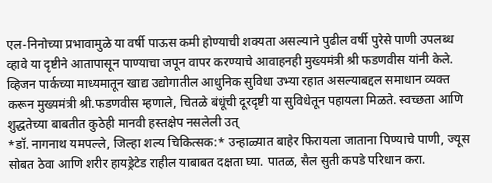एल-निनोच्या प्रभावामुळे या वर्षी पाऊस कमी होण्याची शक्यता असल्याने पुढील वर्षी पुरेसे पाणी उपलब्ध व्हावे या दृष्टीने आतापासून पाण्याचा जपून वापर करण्याचे आवाहनही मुख्यमंत्री श्री फडणवीस यांनी केले.
व्हिजन पार्कच्या माध्यमातून खाद्य उद्योगातील आधुनिक सुविधा उभ्या रहात असल्याबद्दल समाधान व्यक्त करून मुख्यमंत्री श्री.फडणवीस म्हणाले, चितळे बंधूंची दूरदृष्टी या सुविधेतून पहायला मिळते. स्वच्छता आणि शुद्धतेच्या बाबतीत कुठेही मानवी हस्तक्षेप नसलेली उत्
*डॉ. नागनाथ यमपल्ले, जिल्हा शल्य चिकित्सक:* उन्हाळ्यात बाहेर फिरायला जाताना पिण्याचे पाणी, ज्यूस सोबत ठेवा आणि शरीर हायड्रेटेड राहील याबाबत दक्षता घ्या. पातळ, सैल सुती कपडे परिधान करा.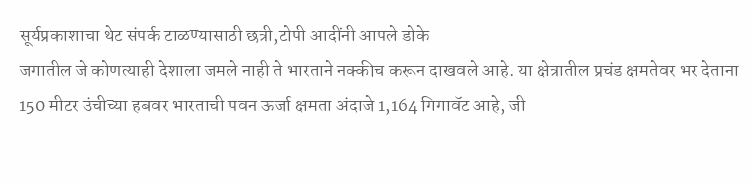सूर्यप्रकाशाचा थेट संपर्क टाळण्यासाठी छत्री,टोपी आदींनी आपले डोके
जगातील जे कोणत्याही देशाला जमले नाही ते भारताने नक्कीच करून दाखवले आहे. या क्षेत्रातील प्रचंड क्षमतेवर भर देताना 150 मीटर उंचीच्या हबवर भारताची पवन ऊर्जा क्षमता अंदाजे 1,164 गिगावॅट आहे, जी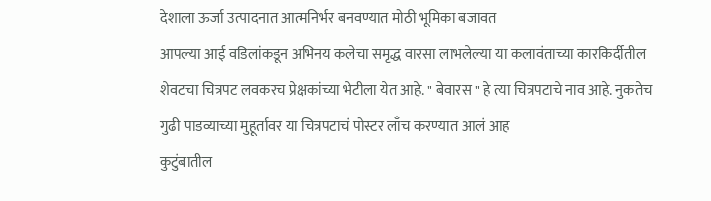देशाला ऊर्जा उत्पादनात आत्मनिर्भर बनवण्यात मोठी भूमिका बजावत
आपल्या आई वडिलांकडून अभिनय कलेचा समृद्ध वारसा लाभलेल्या या कलावंताच्या कारकिर्दीतील शेवटचा चित्रपट लवकरच प्रेक्षकांच्या भेटीला येत आहे. " बेवारस " हे त्या चित्रपटाचे नाव आहे. नुकतेच गुढी पाडव्याच्या मुहूर्तावर या चित्रपटाचं पोस्टर लाँच करण्यात आलं आह
कुटुंबातील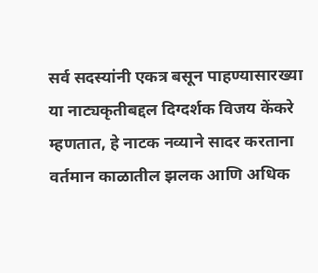सर्व सदस्यांनी एकत्र बसून पाहण्यासारख्या या नाट्यकृतीबद्दल दिग्दर्शक विजय केंकरे म्हणतात, हे नाटक नव्याने सादर करताना वर्तमान काळातील झलक आणि अधिक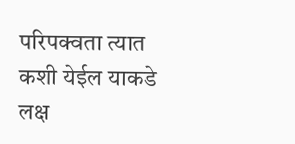परिपक्वता त्यात कशी येईल याकडे लक्ष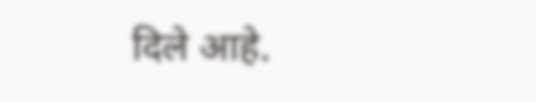दिले आहे.